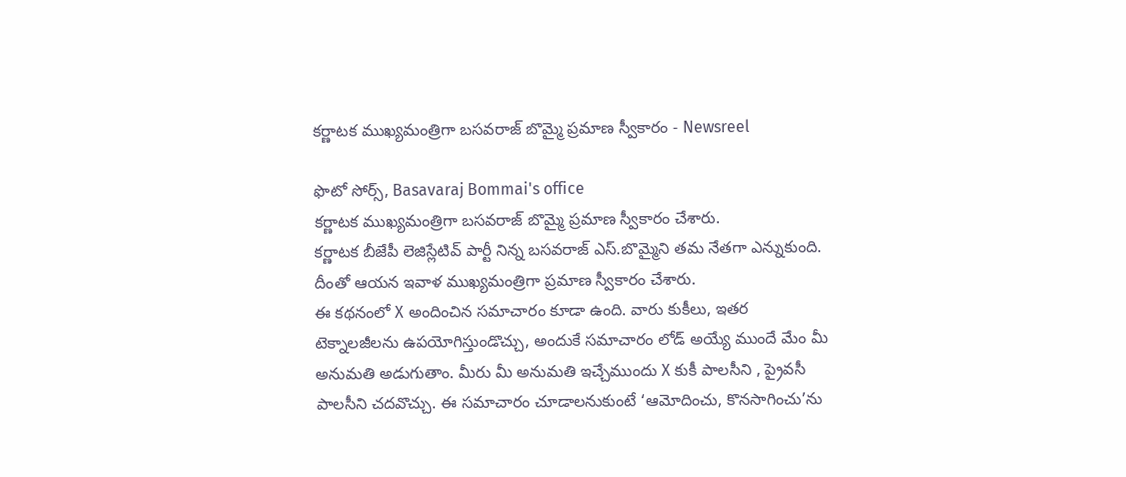కర్ణాటక ముఖ్యమంత్రిగా బసవరాజ్ బొమ్మై ప్రమాణ స్వీకారం - Newsreel

ఫొటో సోర్స్, Basavaraj Bommai's office
కర్ణాటక ముఖ్యమంత్రిగా బసవరాజ్ బొమ్మై ప్రమాణ స్వీకారం చేశారు.
కర్ణాటక బీజేపీ లెజిస్లేటివ్ పార్టీ నిన్న బసవరాజ్ ఎస్.బొమ్మైని తమ నేతగా ఎన్నుకుంది. దీంతో ఆయన ఇవాళ ముఖ్యమంత్రిగా ప్రమాణ స్వీకారం చేశారు.
ఈ కథనంలో X అందించిన సమాచారం కూడా ఉంది. వారు కుకీలు, ఇతర టెక్నాలజీలను ఉపయోగిస్తుండొచ్చు, అందుకే సమాచారం లోడ్ అయ్యే ముందే మేం మీ అనుమతి అడుగుతాం. మీరు మీ అనుమతి ఇచ్చేముందు X కుకీ పాలసీని , ప్రైవసీ పాలసీని చదవొచ్చు. ఈ సమాచారం చూడాలనుకుంటే ‘ఆమోదించు, కొనసాగించు’ను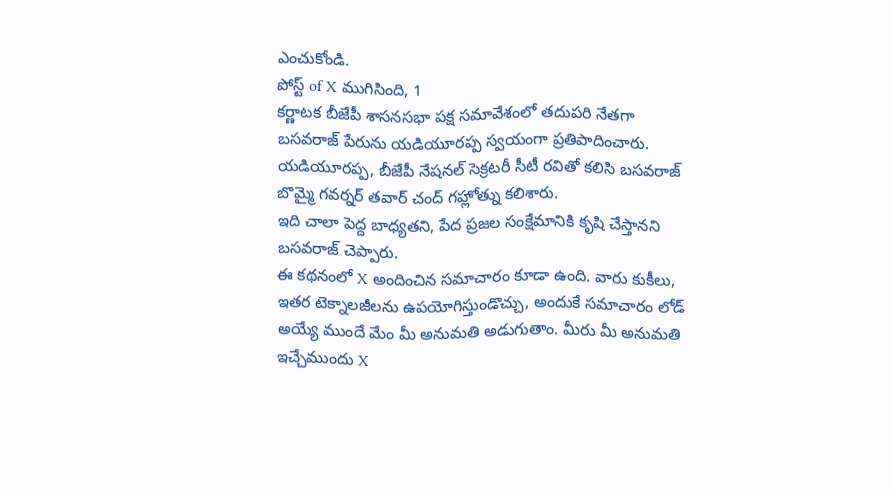ఎంచుకోండి.
పోస్ట్ of X ముగిసింది, 1
కర్ణాటక బీజేపీ శాసనసభా పక్ష సమావేశంలో తదుపరి నేతగా బసవరాజ్ పేరును యడియూరప్ప స్వయంగా ప్రతిపాదించారు.
యడియూరప్ప, బీజేపీ నేషనల్ సెక్రటరీ సీటీ రవితో కలిసి బసవరాజ్ బొమ్మై గవర్నర్ తవార్ చంద్ గహ్లోత్ను కలిశారు.
ఇది చాలా పెద్ద బాధ్యతని, పేద ప్రజల సంక్షేమానికి కృషి చేస్తానని బసవరాజ్ చెప్పారు.
ఈ కథనంలో X అందించిన సమాచారం కూడా ఉంది. వారు కుకీలు, ఇతర టెక్నాలజీలను ఉపయోగిస్తుండొచ్చు, అందుకే సమాచారం లోడ్ అయ్యే ముందే మేం మీ అనుమతి అడుగుతాం. మీరు మీ అనుమతి ఇచ్చేముందు X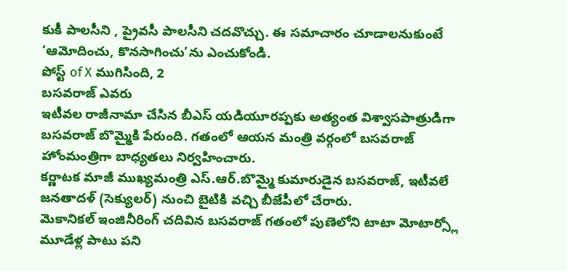కుకీ పాలసీని , ప్రైవసీ పాలసీని చదవొచ్చు. ఈ సమాచారం చూడాలనుకుంటే ‘ఆమోదించు, కొనసాగించు’ను ఎంచుకోండి.
పోస్ట్ of X ముగిసింది, 2
బసవరాజ్ ఎవరు
ఇటీవల రాజీనామా చేసిన బీఎస్ యడియూరప్పకు అత్యంత విశ్వాసపాత్రుడిగా బసవరాజ్ బొమ్మైకి పేరుంది. గతంలో ఆయన మంత్రి వర్గంలో బసవరాజ్ హోంమంత్రిగా బాధ్యతలు నిర్వహించారు.
కర్ణాటక మాజీ ముఖ్యమంత్రి ఎస్.ఆర్.బొమ్మై కుమారుడైన బసవరాజ్, ఇటీవలే జనతాదళ్ (సెక్యులర్) నుంచి బైటికి వచ్చి బీజేపీలో చేరారు.
మెకానికల్ ఇంజినీరింగ్ చదివిన బసవరాజ్ గతంలో పుణెలోని టాటా మోటార్స్లో మూడేళ్ల పాటు పని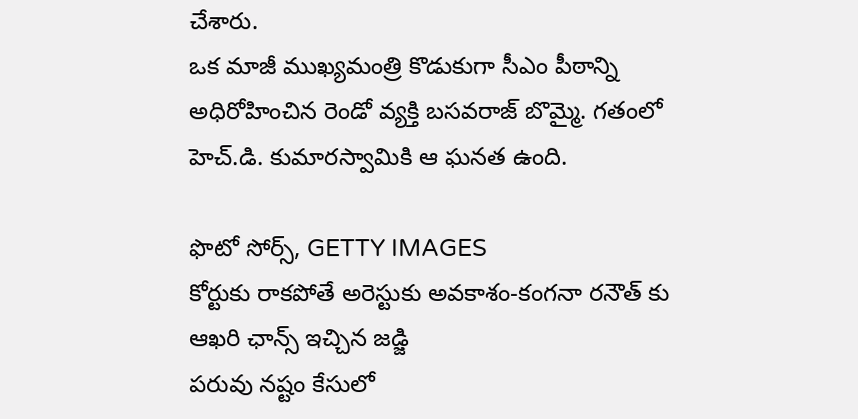చేశారు.
ఒక మాజీ ముఖ్యమంత్రి కొడుకుగా సీఎం పీఠాన్ని అధిరోహించిన రెండో వ్యక్తి బసవరాజ్ బొమ్మై. గతంలో హెచ్.డి. కుమారస్వామికి ఆ ఘనత ఉంది.

ఫొటో సోర్స్, GETTY IMAGES
కోర్టుకు రాకపోతే అరెస్టుకు అవకాశం-కంగనా రనౌత్ కు ఆఖరి ఛాన్స్ ఇచ్చిన జడ్జి
పరువు నష్టం కేసులో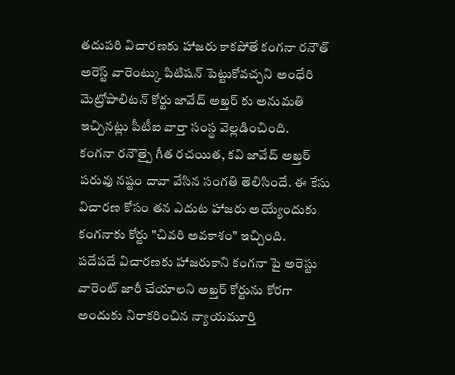తదుపరి విచారణకు హాజరు కాకపోతే కంగనా రనౌత్ అరెస్ట్ వారెంట్కు పిటిషన్ పెట్టుకోవచ్చని అంధేరి మెట్రోపాలిటన్ కోర్టు జావేద్ అఖ్తర్ కు అనుమతి ఇచ్చినట్లు పీటీఐ వార్తా సంస్థ వెల్లడించింది.
కంగనా రనౌత్పై గీత రచయిత, కవి జావేద్ అఖ్తర్ పరువు నష్టం దావా వేసిన సంగతి తెలిసిందే. ఈ కేసు విచారణ కోసం తన ఎదుట హాజరు అయ్యేందుకు కంగనాకు కోర్టు "చివరి అవకాశం" ఇచ్చింది.
పదేపదే విచారణకు హాజరుకాని కంగనా పై అరెస్టు వారెంట్ జారీ చేయాలని అఖ్తర్ కోర్టును కోరగా అందుకు నిరాకరించిన న్యాయమూర్తి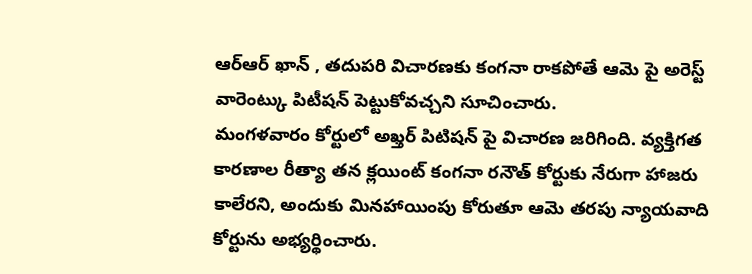ఆర్ఆర్ ఖాన్ , తదుపరి విచారణకు కంగనా రాకపోతే ఆమె పై అరెస్ట్ వారెంట్కు పిటీషన్ పెట్టుకోవచ్చని సూచించారు.
మంగళవారం కోర్టులో అఖ్తర్ పిటిషన్ పై విచారణ జరిగింది. వ్యక్తిగత కారణాల రీత్యా తన క్లయింట్ కంగనా రనౌత్ కోర్టుకు నేరుగా హాజరు కాలేరని, అందుకు మినహాయింపు కోరుతూ ఆమె తరపు న్యాయవాది కోర్టును అభ్యర్థించారు.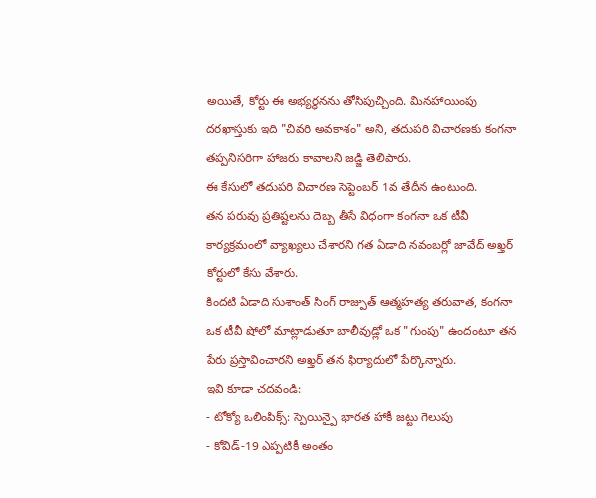అయితే, కోర్టు ఈ అభ్యర్థనను తోసిపుచ్చింది. మినహాయింపు దరఖాస్తుకు ఇది "చివరి అవకాశం" అని, తదుపరి విచారణకు కంగనా తప్పనిసరిగా హాజరు కావాలని జడ్జి తెలిపారు.
ఈ కేసులో తదుపరి విచారణ సెప్టెంబర్ 1వ తేదీన ఉంటుంది.
తన పరువు ప్రతిష్టలను దెబ్బ తీసే విధంగా కంగనా ఒక టీవీ కార్యక్రమంలో వ్యాఖ్యలు చేశారని గత ఏడాది నవంబర్లో జావేద్ అఖ్తర్ కోర్టులో కేసు వేశారు.
కిందటి ఏడాది సుశాంత్ సింగ్ రాజ్పుత్ ఆత్మహత్య తరువాత, కంగనా ఒక టీవీ షోలో మాట్లాడుతూ బాలీవుడ్లో ఒక "గుంపు" ఉందంటూ తన పేరు ప్రస్తావించారని అఖ్తర్ తన ఫిర్యాదులో పేర్కొన్నారు.
ఇవి కూడా చదవండి:
- టోక్యో ఒలింపిక్స్: స్పెయిన్పై భారత హాకీ జట్టు గెలుపు
- కోవిడ్-19 ఎప్పటికీ అంతం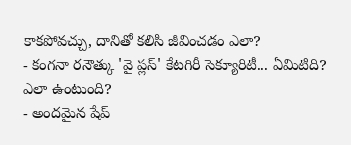కాకపోవచ్చు, దానితో కలిసి జీవించడం ఎలా?
- కంగనా రనౌత్కు 'వై ప్లస్' కేటగిరీ సెక్యూరిటీ... ఏమిటిది? ఎలా ఉంటుంది?
- అందమైన షేప్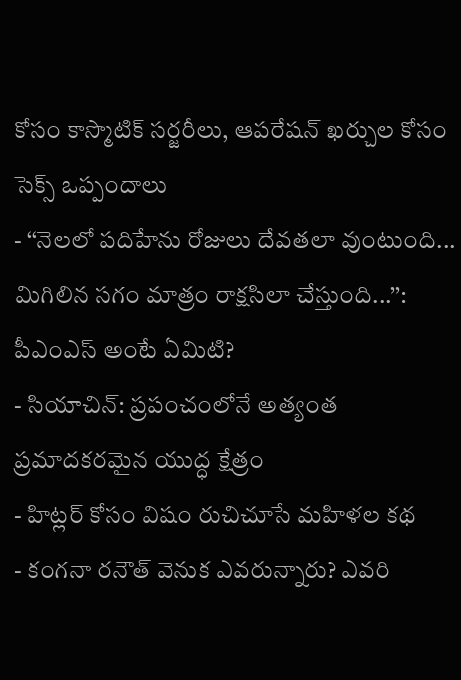కోసం కాస్మొటిక్ సర్జరీలు, ఆపరేషన్ ఖర్చుల కోసం సెక్స్ ఒప్పందాలు
- ‘‘నెలలో పదిహేను రోజులు దేవతలా వుంటుంది... మిగిలిన సగం మాత్రం రాక్షసిలా చేస్తుంది...’’: పీఎంఎస్ అంటే ఏమిటి?
- సియాచిన్: ప్రపంచంలోనే అత్యంత ప్రమాదకరమైన యుద్ధ క్షేత్రం
- హిట్లర్ కోసం విషం రుచిచూసే మహిళల కథ
- కంగనా రనౌత్ వెనుక ఎవరున్నారు? ఎవరి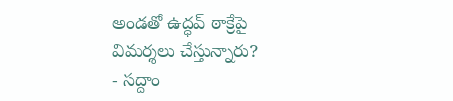అండతో ఉద్ధవ్ ఠాక్రేపై విమర్శలు చేస్తున్నారు?
- సద్దాం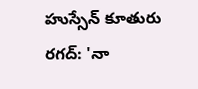హుస్సేన్ కూతురు రగద్: 'నా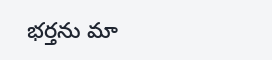భర్తను మా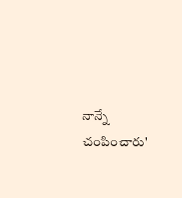నాన్నే చంపించారు'